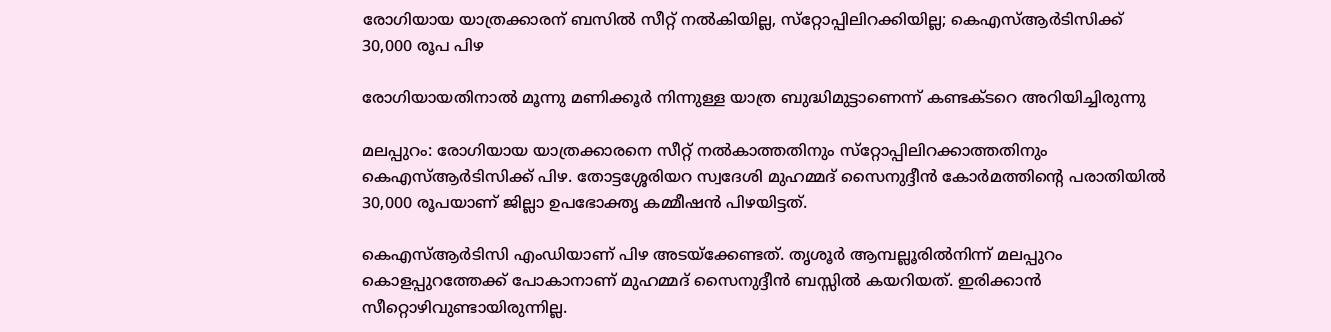രോഗിയായ യാത്രക്കാരന് ബസിൽ സീറ്റ് നല്‍കിയില്ല, സ്‌റ്റോപ്പിലിറക്കിയില്ല; കെഎസ്ആര്‍ടിസിക്ക് 30,000 രൂപ പിഴ

രോഗിയായതിനാല്‍ മൂന്നു മണിക്കൂര്‍ നിന്നുള്ള യാത്ര ബുദ്ധിമുട്ടാണെന്ന് കണ്ടക്ടറെ അറിയിച്ചിരുന്നു

മലപ്പുറം: രോഗിയായ യാത്രക്കാരനെ സീറ്റ് നല്‍കാത്തതിനും സ്‌റ്റോപ്പിലിറക്കാത്തതിനും കെഎസ്ആര്‍ടിസിക്ക് പിഴ. തോട്ടശ്ശേരിയറ സ്വദേശി മുഹമ്മദ് സൈനുദ്ദീന്‍ കോര്‍മത്തിന്റെ പരാതിയില്‍ 30,000 രൂപയാണ് ജില്ലാ ഉപഭോക്തൃ കമ്മീഷന്‍ പിഴയിട്ടത്.

കെഎസ്ആര്‍ടിസി എംഡിയാണ് പിഴ അടയ്ക്കേണ്ടത്. തൃശൂര്‍ ആമ്പല്ലൂരില്‍നിന്ന് മലപ്പുറം കൊളപ്പുറത്തേക്ക് പോകാനാണ് മുഹമ്മദ് സൈനുദ്ദീന്‍ ബസ്സില്‍ കയറിയത്. ഇരിക്കാന്‍ സീറ്റൊഴിവുണ്ടായിരുന്നില്ല.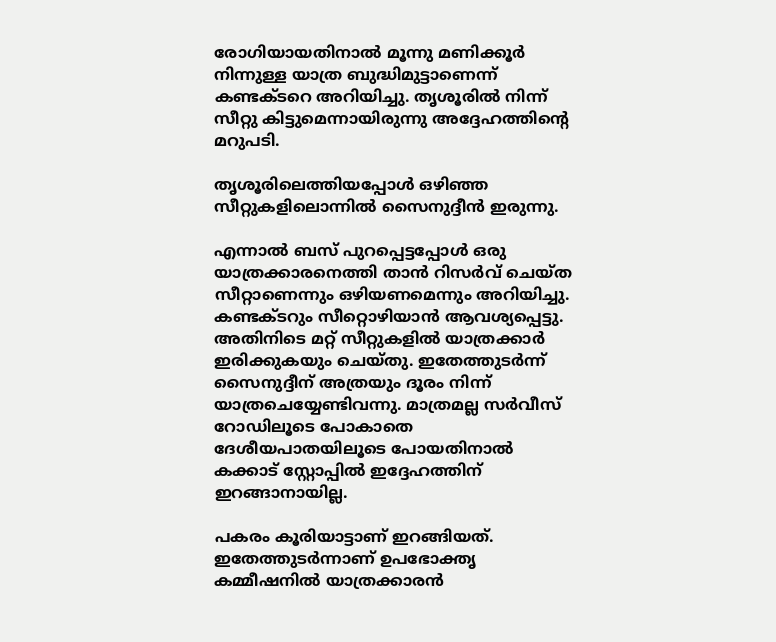രോഗിയായതിനാല്‍ മൂന്നു മണിക്കൂര്‍ നിന്നുള്ള യാത്ര ബുദ്ധിമുട്ടാണെന്ന് കണ്ടക്ടറെ അറിയിച്ചു. തൃശൂരില്‍ നിന്ന് സീറ്റു കിട്ടുമെന്നായിരുന്നു അദ്ദേഹത്തിന്റെ മറുപടി.

തൃശൂരിലെത്തിയപ്പോള്‍ ഒഴിഞ്ഞ സീറ്റുകളിലൊന്നില്‍ സൈനുദ്ദീന്‍ ഇരുന്നു.

എന്നാല്‍ ബസ് പുറപ്പെട്ടപ്പോള്‍ ഒരു യാത്രക്കാരനെത്തി താന്‍ റിസര്‍വ് ചെയ്ത സീറ്റാണെന്നും ഒഴിയണമെന്നും അറിയിച്ചു. കണ്ടക്ടറും സീറ്റൊഴിയാന്‍ ആവശ്യപ്പെട്ടു. അതിനിടെ മറ്റ് സീറ്റുകളില്‍ യാത്രക്കാര്‍ ഇരിക്കുകയും ചെയ്തു. ഇതേത്തുടര്‍ന്ന് സൈനുദ്ദീന് അത്രയും ദൂരം നിന്ന് യാത്രചെയ്യേണ്ടിവന്നു. മാത്രമല്ല സര്‍വീസ് റോഡിലൂടെ പോകാതെ ദേശീയപാതയിലൂടെ പോയതിനാല്‍ കക്കാട് സ്റ്റോപ്പില്‍ ഇദ്ദേഹത്തിന് ഇറങ്ങാനായില്ല.

പകരം കൂരിയാട്ടാണ് ഇറങ്ങിയത്. ഇതേത്തുടര്‍ന്നാണ് ഉപഭോക്തൃ കമ്മീഷനില്‍ യാത്രക്കാരന്‍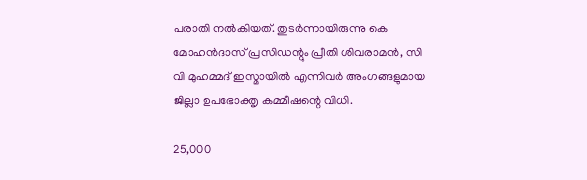പരാതി നല്‍കിയത്. തുടര്‍ന്നായിരുന്നു കെ മോഹന്‍ദാസ് പ്രസിഡന്റും പ്രീതി ശിവരാമന്‍, സി വി മുഹമ്മദ് ഇസ്മായില്‍ എന്നിവര്‍ അംഗങ്ങളുമായ ജില്ലാ ഉപഭോക്തൃ കമ്മീഷന്റെ വിധി.

25,000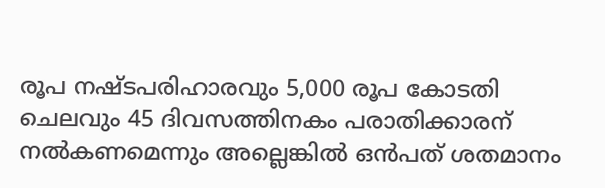രൂപ നഷ്ടപരിഹാരവും 5,000 രൂപ കോടതി ചെലവും 45 ദിവസത്തിനകം പരാതിക്കാരന് നല്‍കണമെന്നും അല്ലെങ്കില്‍ ഒന്‍പത് ശതമാനം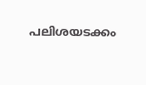പലിശയടക്കം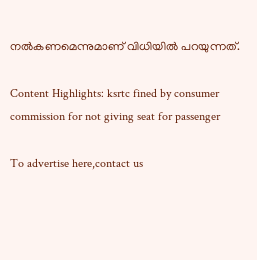നല്‍കണമെന്നുമാണ് വിധിയില്‍ പറയുന്നത്.

Content Highlights: ksrtc fined by consumer commission for not giving seat for passenger

To advertise here,contact us